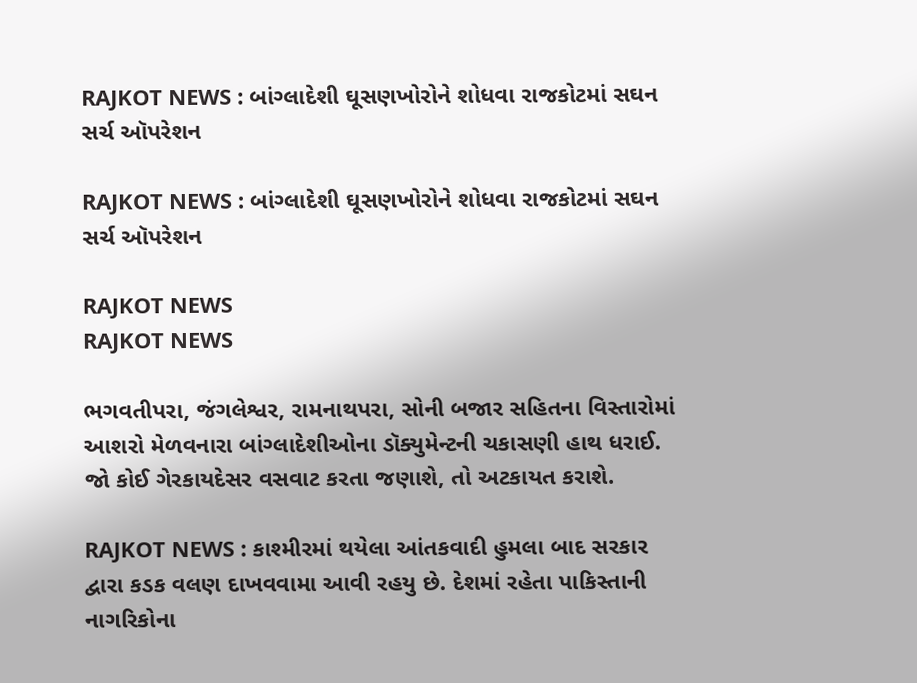RAJKOT NEWS : બાંગ્લાદેશી ઘૂસણખોરોને શોધવા રાજકોટમાં સઘન સર્ચ ઑપરેશન

RAJKOT NEWS : બાંગ્લાદેશી ઘૂસણખોરોને શોધવા રાજકોટમાં સઘન સર્ચ ઑપરેશન

RAJKOT NEWS
RAJKOT NEWS

ભગવતીપરા, જંગલેશ્વર, રામનાથપરા, સોની બજાર સહિતના વિસ્તારોમાં આશરો મેળવનારા બાંગ્લાદેશીઓના ડૉક્યુમેન્ટની ચકાસણી હાથ ધરાઈ. જો કોઈ ગેરકાયદેસર વસવાટ કરતા જણાશે, તો અટકાયત કરાશે.

RAJKOT NEWS : કાશ્મીરમાં થયેલા આંતકવાદી હુમલા બાદ સરકાર દ્વારા કડક વલણ દાખવવામા આવી રહયુ છે. દેશમાં રહેતા પાકિસ્તાની નાગરિકોના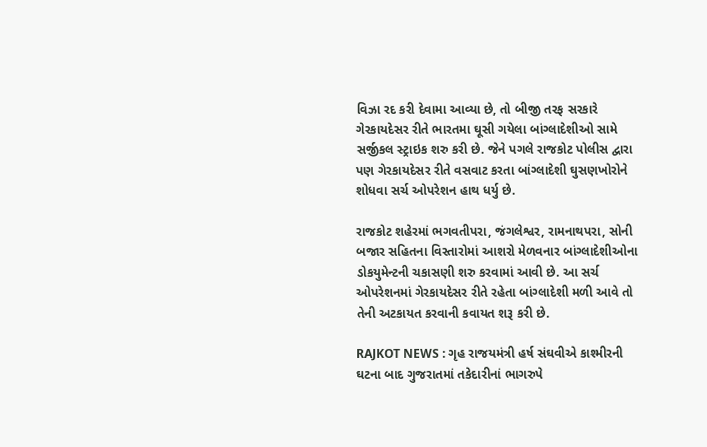વિઝા રદ કરી દેવામા આવ્યા છે, તો બીજી તરફ સરકારે ગેરકાયદેસર રીતે ભારતમા ઘૂસી ગયેલા બાંગ્લાદેશીઓ સામે સર્જીકલ સ્ટ્રાઇક શરુ કરી છે. જેને પગલે રાજકોટ પોલીસ દ્વારા પણ ગેરકાયદેસર રીતે વસવાટ કરતા બાંગ્લાદેશી ઘુસણખોરોને શોધવા સર્ચ ઓપરેશન હાથ ધર્યુ છે.

રાજકોટ શહેરમાં ભગવતીપરા, જંગલેશ્વર, રામનાથપરા, સોની બજાર સહિતના વિસ્તારોમાં આશરો મેળવનાર બાંગ્લાદેશીઓના ડોકયુમેન્ટની ચકાસણી શરુ કરવામાં આવી છે. આ સર્ચ ઓપરેશનમાં ગેરકાયદેસર રીતે રહેતા બાંગ્લાદેશી મળી આવે તો તેની અટકાયત કરવાની કવાયત શરૂ કરી છે.

RAJKOT NEWS : ગૃહ રાજયમંત્રી હર્ષ સંઘવીએ કાશ્મીરની ઘટના બાદ ગુજરાતમાં તકેદારીનાં ભાગરુપે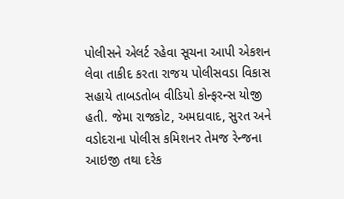પોલીસને એલર્ટ રહેવા સૂચના આપી એકશન લેવા તાકીદ કરતા રાજય પોલીસવડા વિકાસ સહાયે તાબડતોબ વીડિયો કોન્ફરન્સ યોજી હતી. જેમા રાજકોટ, અમદાવાદ, સુરત અને વડોદરાના પોલીસ કમિશનર તેમજ રેન્જના આઇજી તથા દરેક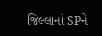જિલ્લાનાં SPને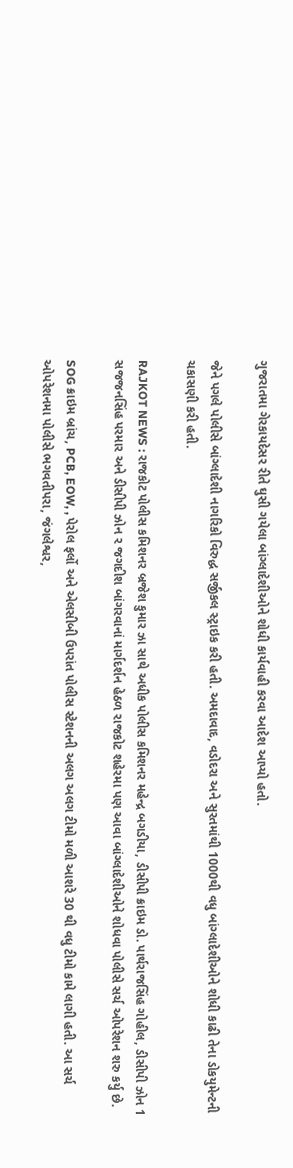ગુજરાતમા ગેરકાયદેસર રીતે ઘુસી ગયેલા બાંગ્લાદેશીઓને શોધી કાર્યવાહી કરવા આદેશ આપ્યો હતો.

જેને પગલે પોલીસે બાંગ્લાદેશી નાગરિકો વિરુદ્ધ સર્જીકલ સ્ટ્રાઇક કરી હતી. અમદાવાદ, વડોદરા અને સુરતમાંથી 1000થી વધુ બાંગ્લાદેશીઓને શોધી કાઢી તેના ડોકયુમેન્ટની ચકાસણી કરી હતી.

RAJKOT NEWS : રાજકોટ પોલીસ કમિશનર બ્રજેશ કુમાર ઝા સાથે અધીક પોલીસ કમિશનર મહેન્દ્ર બગડીયા, ડીસીપી ક્રાઇમ ડો. પાર્થરાજસિંહ ગોહીલ, ડીસીપી ઝોન 1 સજજનસિંહ પરમાર અને ડીસીપી ઝોન ર જગદીશ બાંગરવાનાં માર્ગદર્શન હેઠળ રાજકોટ શહેરમા પણ આવા બાંગ્લાદેશીઓને શોધવા પોલીસે સર્ચ ઓપરેશન શરુ કર્યુ છે.

SOG ક્રાઇમ બ્રાંચ, PCB, EOW, , પેરોલ ફર્લો અને એલસીબી ઉપરાંત પોલીસ સ્ટેશનની અલગ અલગ ટીમો મળી આશરે 30 થી વધુ ટીમો કામે લાગી હતી. આ સર્ચ ઓપરેશનમા પોલીસે ભગવતીપરા, જંગલેશ્વર,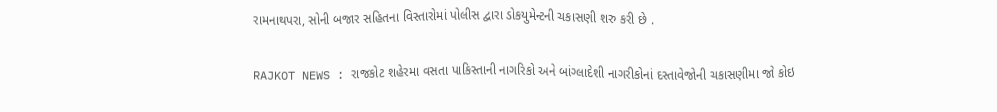રામનાથપરા, સોની બજાર સહિતના વિસ્તારોમાં પોલીસ દ્વારા ડોકયુમેન્ટની ચકાસણી શરુ કરી છે .

RAJKOT NEWS : રાજકોટ શહેરમા વસતા પાકિસ્તાની નાગરિકો અને બાંગ્લાદેશી નાગરીકોનાં દસ્તાવેજોની ચકાસણીમા જો કોઇ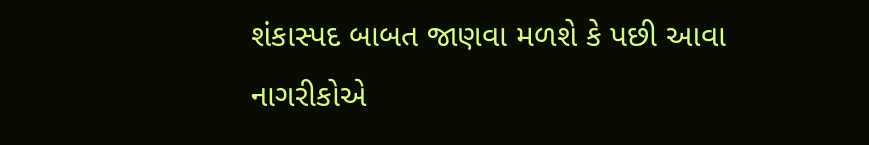શંકાસ્પદ બાબત જાણવા મળશે કે પછી આવા નાગરીકોએ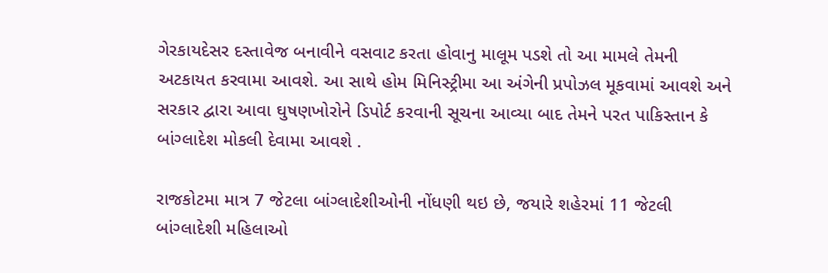ગેરકાયદેસર દસ્તાવેજ બનાવીને વસવાટ કરતા હોવાનુ માલૂમ પડશે તો આ મામલે તેમની અટકાયત કરવામા આવશે. આ સાથે હોમ મિનિસ્ટ્રીમા આ અંગેની પ્રપોઝલ મૂકવામાં આવશે અને સરકાર દ્વારા આવા ઘુષણખોરોને ડિપોર્ટ કરવાની સૂચના આવ્યા બાદ તેમને પરત પાકિસ્તાન કે બાંગ્લાદેશ મોકલી દેવામા આવશે .

રાજકોટમા માત્ર 7 જેટલા બાંગ્લાદેશીઓની નોંધણી થઇ છે, જયારે શહેરમાં 11 જેટલી બાંગ્લાદેશી મહિલાઓ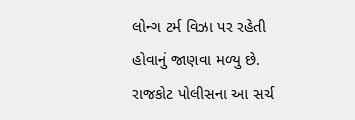લોન્ગ ટર્મ વિઝા પર રહેતી હોવાનું જાણવા મળ્યુ છે. રાજકોટ પોલીસના આ સર્ચ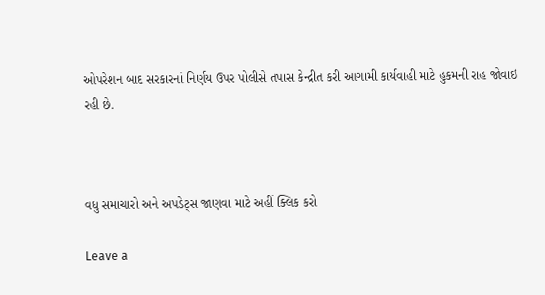ઓપરેશન બાદ સરકારનાં નિર્ણય ઉપર પોલીસે તપાસ કેન્દ્રીત કરી આગામી કાર્યવાહી માટે હુકમની રાહ જોવાઇ રહી છે.



વધુ સમાચારો અને અપડેટ્સ જાણવા માટે અહીં ક્લિક કરો

Leave a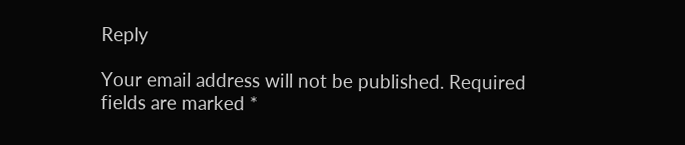Reply

Your email address will not be published. Required fields are marked *